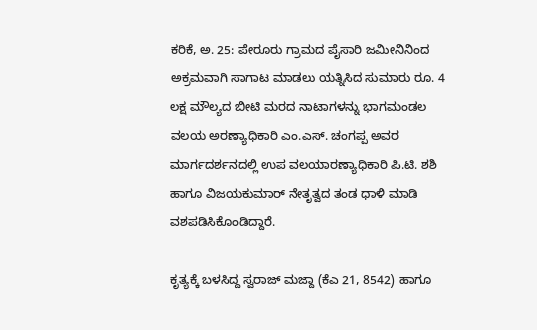ಕರಿಕೆ, ಅ. 25: ಪೇರೂರು ಗ್ರಾಮದ ಪೈಸಾರಿ ಜಮೀನಿನಿಂದ ಅಕ್ರಮವಾಗಿ ಸಾಗಾಟ ಮಾಡಲು ಯತ್ನಿಸಿದ ಸುಮಾರು ರೂ. 4 ಲಕ್ಷ ಮೌಲ್ಯದ ಬೀಟಿ ಮರದ ನಾಟಾಗಳನ್ನು ಭಾಗಮಂಡಲ ವಲಯ ಅರಣ್ಯಾಧಿಕಾರಿ ಎಂ.ಎಸ್. ಚಂಗಪ್ಪ ಅವರ ಮಾರ್ಗದರ್ಶನದಲ್ಲಿ ಉಪ ವಲಯಾರಣ್ಯಾಧಿಕಾರಿ ಪಿ.ಟಿ. ಶಶಿ ಹಾಗೂ ವಿಜಯಕುಮಾರ್ ನೇತೃತ್ವದ ತಂಡ ಧಾಳಿ ಮಾಡಿ ವಶಪಡಿಸಿಕೊಂಡಿದ್ದಾರೆ.

ಕೃತ್ಯಕ್ಕೆ ಬಳಸಿದ್ದ ಸ್ವರಾಜ್ ಮಜ್ದಾ (ಕೆಎ 21, 8542) ಹಾಗೂ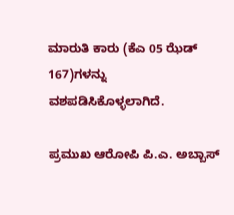ಮಾರುತಿ ಕಾರು (ಕೆಎ 05 ಝೆಡ್ 167)ಗಳನ್ನು ವಶಪಡಿಸಿಕೊಳ್ಳಲಾಗಿದೆ.

ಪ್ರಮುಖ ಆರೋಪಿ ಪಿ.ಎ. ಅಬ್ಬಾಸ್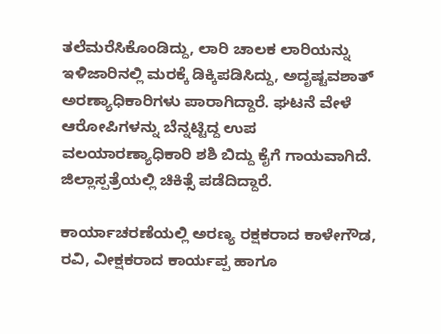ತಲೆಮರೆಸಿಕೊಂಡಿದ್ದು, ಲಾರಿ ಚಾಲಕ ಲಾರಿಯನ್ನು ಇಳಿಜಾರಿನಲ್ಲಿ ಮರಕ್ಕೆ ಡಿಕ್ಕಿಪಡಿಸಿದ್ದು, ಅದೃಷ್ಟವಶಾತ್ ಅರಣ್ಯಾಧಿಕಾರಿಗಳು ಪಾರಾಗಿದ್ದಾರೆ. ಘಟನೆ ವೇಳೆ ಆರೋಪಿಗಳನ್ನು ಬೆನ್ನಟ್ಟಿದ್ದ ಉಪ ವಲಯಾರಣ್ಯಾಧಿಕಾರಿ ಶಶಿ ಬಿದ್ದು ಕೈಗೆ ಗಾಯವಾಗಿದೆ. ಜಿಲ್ಲಾಸ್ಪತ್ರೆಯಲ್ಲಿ ಚಿಕಿತ್ಸೆ ಪಡೆದಿದ್ದಾರೆ.

ಕಾರ್ಯಾಚರಣೆಯಲ್ಲಿ ಅರಣ್ಯ ರಕ್ಷಕರಾದ ಕಾಳೇಗೌಡ, ರವಿ, ವೀಕ್ಷಕರಾದ ಕಾರ್ಯಪ್ಪ ಹಾಗೂ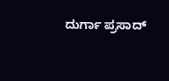ದುರ್ಗಾ ಪ್ರಸಾದ್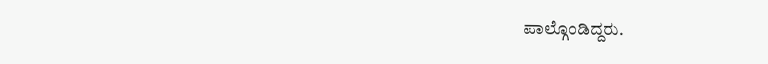ಪಾಲ್ಗೊಂಡಿದ್ದರು.